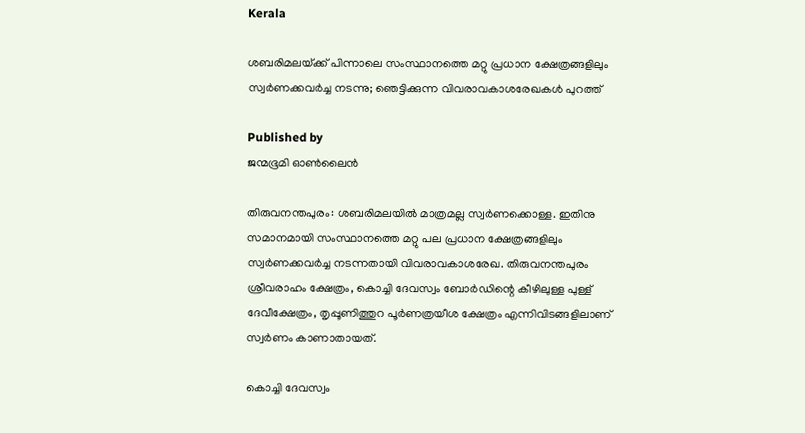Kerala

ശബരിമലയ്‌ക്ക് പിന്നാലെ സംസ്ഥാനത്തെ മറ്റു പ്രധാന ക്ഷേത്രങ്ങളിലും സ്വർണക്കവർച്ച നടന്നു; ഞെട്ടിക്കുന്ന വിവരാവകാശരേഖകൾ പുറത്ത്

Published by
ജന്മഭൂമി ഓണ്‍ലൈന്‍

തിരുവനന്തപുരം: ശബരിമലയിൽ മാത്രമല്ല സ്വർണക്കൊള്ള. ഇതിനു സമാനമായി സംസ്ഥാനത്തെ മറ്റു പല പ്രധാന ക്ഷേത്രങ്ങളിലും സ്വർണക്കവർച്ച നടന്നതായി വിവരാവകാശരേഖ. തിരുവനന്തപുരം ശ്രീവരാഹം ക്ഷേത്രം, കൊച്ചി ദേവസ്വം ബോർഡിന്റെ കീഴിലുള്ള പുള്ള് ദേവീക്ഷേത്രം, തൃപ്പൂണിത്തുറ പൂർണത്രയീശ ക്ഷേത്രം എന്നിവിടങ്ങളിലാണ് സ്വർണം കാണാതായത്.

കൊച്ചി ദേവസ്വം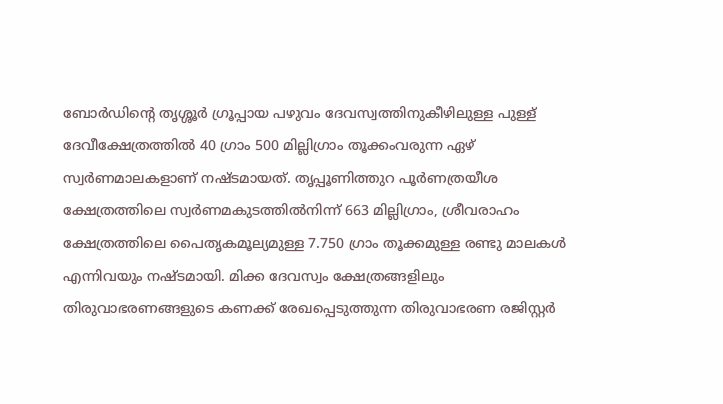ബോർഡിന്റെ തൃശ്ശൂർ ഗ്രൂപ്പായ പഴുവം ദേവസ്വത്തിനുകീഴിലുള്ള പുള്ള് ദേവീക്ഷേത്രത്തിൽ 40 ഗ്രാം 500 മില്ലിഗ്രാം തൂക്കംവരുന്ന ഏഴ് സ്വർണമാലകളാണ് നഷ്ടമായത്. തൃപ്പൂണിത്തുറ പൂർണത്രയീശ ക്ഷേത്രത്തിലെ സ്വർണമകുടത്തിൽനിന്ന്‌ 663 മില്ലിഗ്രാം, ശ്രീവരാഹം ക്ഷേത്രത്തിലെ പൈതൃകമൂല്യമുള്ള 7.750 ഗ്രാം തൂക്കമുള്ള രണ്ടു മാലകൾ എന്നിവയും നഷ്ടമായി. മിക്ക ദേവസ്വം ക്ഷേത്രങ്ങളിലും തിരുവാഭരണങ്ങളുടെ കണക്ക് രേഖപ്പെടുത്തുന്ന തിരുവാഭരണ രജിസ്റ്റർ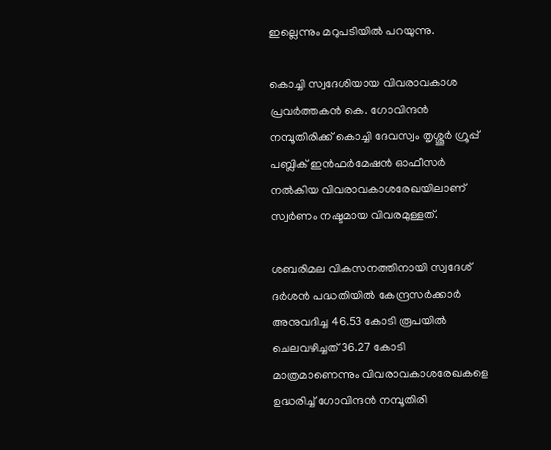ഇല്ലെന്നും മറുപടിയിൽ പറയുന്നു.

കൊച്ചി സ്വദേശിയായ വിവരാവകാശ പ്രവർത്തകൻ കെ. ഗോവിന്ദൻ നമ്പൂതിരിക്ക് കൊച്ചി ദേവസ്വം തൃശ്ശൂർ ഗ്രൂപ്പ് പബ്ലിക് ഇൻഫർമേഷൻ ഓഫീസർ നൽകിയ വിവരാവകാശരേഖയിലാണ് സ്വർണം നഷ്ടമായ വിവരമുള്ളത്.

ശബരിമല വികസനത്തിനായി സ്വദേശ് ദർശൻ പദ്ധതിയിൽ കേന്ദ്രസർക്കാർ അനുവദിച്ച 46.53 കോടി രൂപയിൽ ചെലവഴിച്ചത് 36.27 കോടി മാത്രമാണെന്നും വിവരാവകാശരേഖകളെ ഉദ്ധരിച്ച് ഗോവിന്ദൻ നമ്പൂതിരി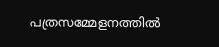പത്രസമ്മേളനത്തിൽ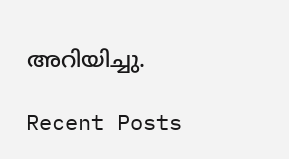അറിയിച്ചു.

Recent Posts